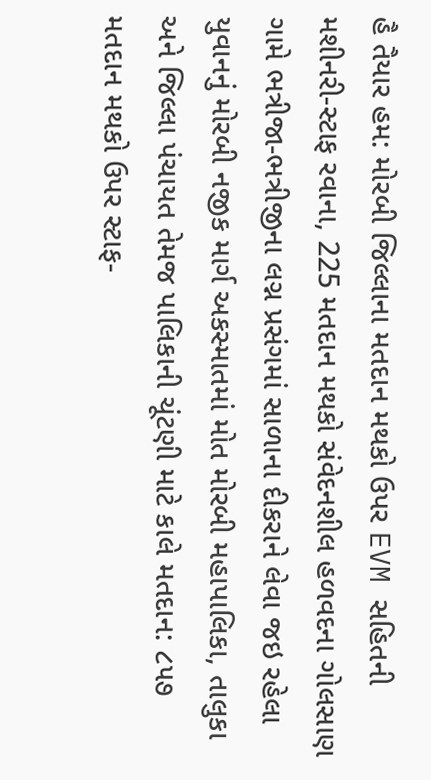હૈ તૈયાર હમ: મોરબી જિલ્લાના મતદાન મથકો ઉપર EVM સહિતની મશીનરી-સ્ટાફ રવાના, 225 મતદાન મથકો સંવેદનશીલ હળવદના ગોલસાણ ગામે ભત્રીજા-ભત્રીજીના લગ્ન પ્રસંગમાં સાળાના દીકરાને લેવા જઇ રહેલા યુવાનનું મોરબી નજીક માર્ગ અકસ્માતમાં મોત મોરબી મહાપાલિકા, તાલુકા અને જિલ્લા પંચાયત તેમજ પાલિકાની ચૂંટણી માટે કાલે મતદાન: ૮૫૭ મતદાન મથકો ઉપર સ્ટાફ-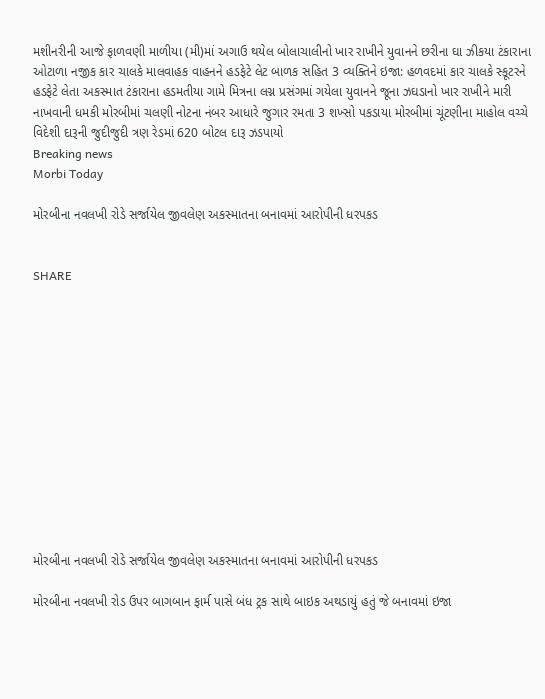મશીનરીની આજે ફાળવણી માળીયા (મી)માં અગાઉ થયેલ બોલાચાલીનો ખાર રાખીને યુવાનને છરીના ઘા ઝીકયા ટંકારાના ઓટાળા નજીક કાર ચાલકે માલવાહક વાહનને હડફેટે લેટ બાળક સહિત 3 વ્યક્તિને ઇજા: હળવદમાં કાર ચાલકે સ્કૂટરને હડફેટે લેતા અકસ્માત ટંકારાના હડમતીયા ગામે મિત્રના લગ્ન પ્રસંગમાં ગયેલા યુવાનને જૂના ઝઘડાનો ખાર રાખીને મારી નાખવાની ધમકી મોરબીમાં ચલણી નોટના નંબર આધારે જુગાર રમતા 3 શખ્સો પકડાયા મોરબીમાં ચૂંટણીના માહોલ વચ્ચે વિદેશી દારૂની જુદીજુદી ત્રણ રેડમાં 620 બોટલ દારૂ ઝડપાયો
Breaking news
Morbi Today

મોરબીના નવલખી રોડે સર્જાયેલ જીવલેણ અકસ્માતના બનાવમાં આરોપીની ધરપકડ


SHARE













મોરબીના નવલખી રોડે સર્જાયેલ જીવલેણ અકસ્માતના બનાવમાં આરોપીની ધરપકડ

મોરબીના નવલખી રોડ ઉપર બાગબાન ફાર્મ પાસે બંધ ટ્રક સાથે બાઇક અથડાયું હતું જે બનાવમાં ઇજા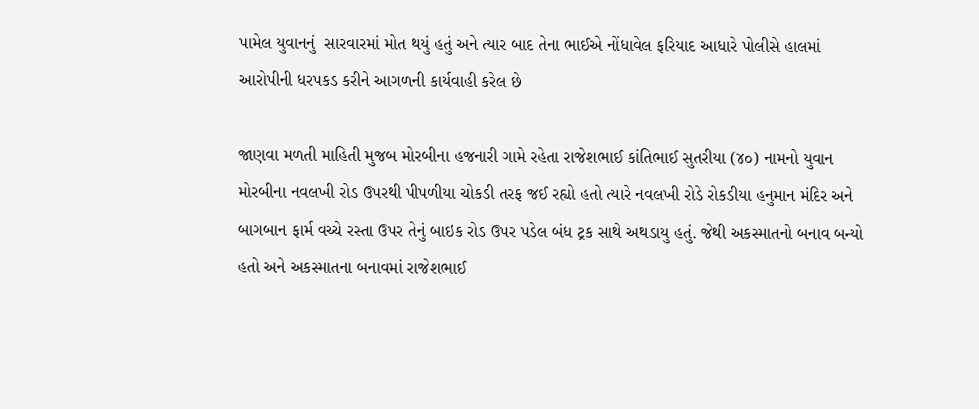પામેલ યુવાનનું  સારવારમાં મોત થયું હતું અને ત્યાર બાદ તેના ભાઈએ નોંધાવેલ ફરિયાદ આધારે પોલીસે હાલમાં આરોપીની ધરપકડ કરીને આગળની કાર્યવાહી કરેલ છે

જાણવા મળતી માહિતી મુજબ મોરબીના હજનારી ગામે રહેતા રાજેશભાઈ કાંતિભાઈ સુતરીયા (૪૦) નામનો યુવાન મોરબીના નવલખી રોડ ઉપરથી પીપળીયા ચોકડી તરફ જઈ રહ્યો હતો ત્યારે નવલખી રોડે રોકડીયા હનુમાન મંદિર અને બાગબાન ફાર્મ વચ્ચે રસ્તા ઉપર તેનું બાઇક રોડ ઉપર પડેલ બંધ ટ્રક સાથે અથડાયુ હતું. જેથી અકસ્માતનો બનાવ બન્યો હતો અને અકસ્માતના બનાવમાં રાજેશભાઈ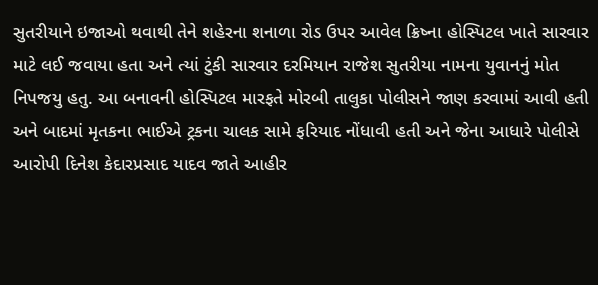સુતરીયાને ઇજાઓ થવાથી તેને શહેરના શનાળા રોડ ઉપર આવેલ ક્રિષ્ના હોસ્પિટલ ખાતે સારવાર માટે લઈ જવાયા હતા અને ત્યાં ટુંકી સારવાર દરમિયાન રાજેશ સુતરીયા નામના યુવાનનું મોત નિપજયુ હતુ. આ બનાવની હોસ્પિટલ મારફતે મોરબી તાલુકા પોલીસને જાણ કરવામાં આવી હતી અને બાદમાં મૃતકના ભાઈએ ટ્રકના ચાલક સામે ફરિયાદ નોંધાવી હતી અને જેના આધારે પોલીસે આરોપી દિનેશ કેદારપ્રસાદ યાદવ જાતે આહીર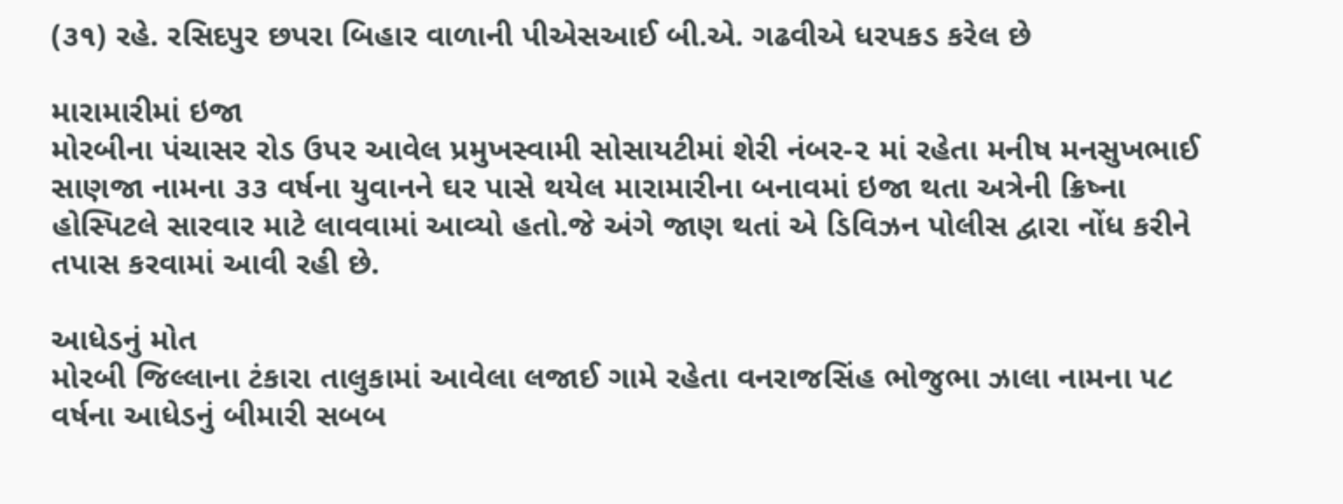(૩૧) રહે. રસિદપુર છપરા બિહાર વાળાની પીએસઆઈ બી.એ. ગઢવીએ ધરપકડ કરેલ છે

મારામારીમાં ઇજા
મોરબીના પંચાસર રોડ ઉપર આવેલ પ્રમુખસ્વામી સોસાયટીમાં શેરી નંબર-૨ માં રહેતા મનીષ મનસુખભાઈ સાણજા નામના ૩૩ વર્ષના યુવાનને ઘર પાસે થયેલ મારામારીના બનાવમાં ઇજા થતા અત્રેની ક્રિષ્ના હોસ્પિટલે સારવાર માટે લાવવામાં આવ્યો હતો.જે અંગે જાણ થતાં એ ડિવિઝન પોલીસ દ્વારા નોંધ કરીને તપાસ કરવામાં આવી રહી છે.

આધેડનું મોત
મોરબી જિલ્લાના ટંકારા તાલુકામાં આવેલા લજાઈ ગામે રહેતા વનરાજસિંહ ભોજુભા ઝાલા નામના ૫૮ વર્ષના આધેડનું બીમારી સબબ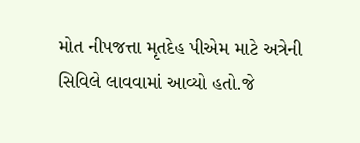મોત નીપજત્તા મૃતદેહ પીએમ માટે અત્રેની સિવિલે લાવવામાં આવ્યો હતો.જે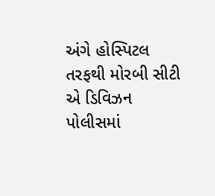અંગે હોસ્પિટલ તરફથી મોરબી સીટી એ ડિવિઝન પોલીસમાં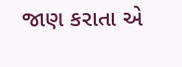જાણ કરાતા એ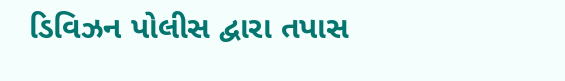ડિવિઝન પોલીસ દ્વારા તપાસ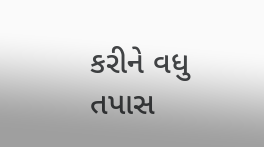કરીને વધુ તપાસ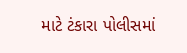માટે ટંકારા પોલીસમાં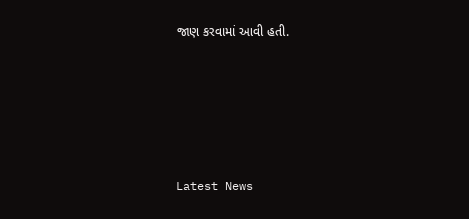જાણ કરવામાં આવી હતી.






Latest News